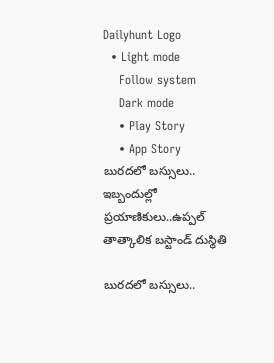Dailyhunt Logo
  • Light mode
    Follow system
    Dark mode
    • Play Story
    • App Story
బురదలో బస్సులు..  ఇబ్బందుల్లో ప్రయాణికులు..ఉప్పల్ తాత్కాలిక బస్టాండ్ దుస్థితి

బురదలో బస్సులు..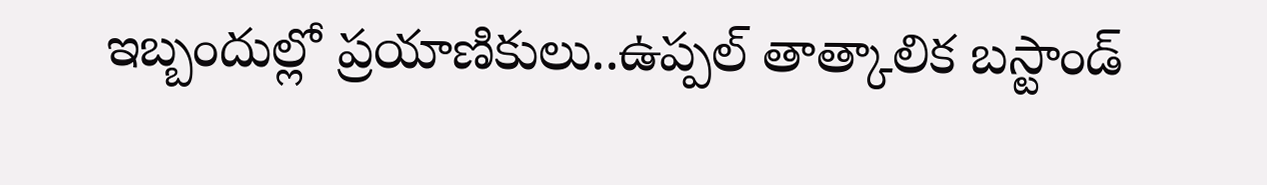ఇబ్బందుల్లో ప్రయాణికులు..ఉప్పల్ తాత్కాలిక బస్టాండ్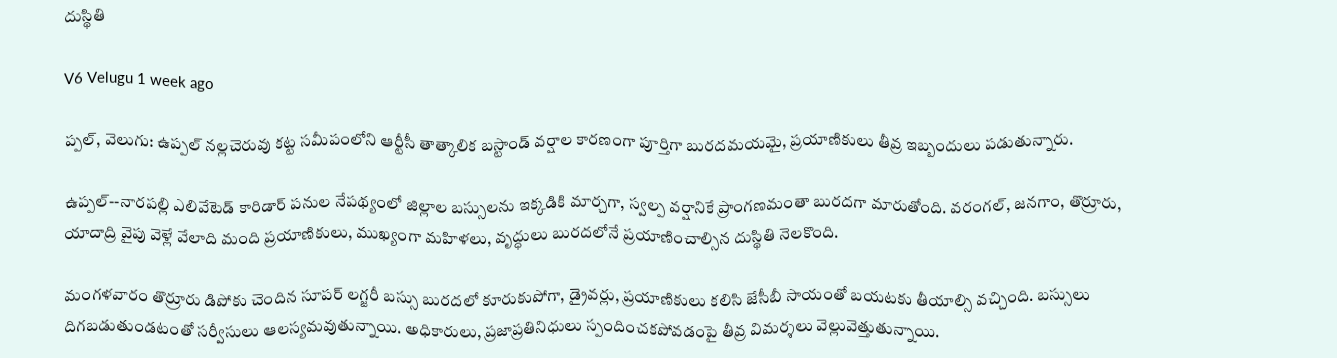దుస్థితి

V6 Velugu 1 week ago

ప్పల్, వెలుగు: ఉప్పల్ నల్లచెరువు కట్ట సమీపంలోని ఆర్టీసీ తాత్కాలిక బస్టాండ్ వర్షాల కారణంగా పూర్తిగా బురదమయమై, ప్రయాణికులు తీవ్ర ఇబ్బందులు పడుతున్నారు.

ఉప్పల్--నారపల్లి ఎలివేటెడ్ కారిడార్ పనుల నేపథ్యంలో జిల్లాల బస్సులను ఇక్కడికి మార్చగా, స్వల్ప వర్షానికే ప్రాంగణమంతా బురదగా మారుతోంది. వరంగల్, జనగాం, తొర్రూరు, యాదాద్రి వైపు వెళ్లే వేలాది మంది ప్రయాణికులు, ముఖ్యంగా మహిళలు, వృద్ధులు బురదలోనే ప్రయాణించాల్సిన దుస్థితి నెలకొంది.

మంగళవారం తొర్రూరు డిపోకు చెందిన సూపర్ లగ్జరీ బస్సు బురదలో కూరుకుపోగా, డ్రైవర్లు, ప్రయాణికులు కలిసి జేసీబీ సాయంతో బయటకు తీయాల్సి వచ్చింది. బస్సులు దిగబడుతుండటంతో సర్వీసులు ఆలస్యమవుతున్నాయి. అధికారులు, ప్రజాప్రతినిధులు స్పందించకపోవడంపై తీవ్ర విమర్శలు వెల్లువెత్తుతున్నాయి.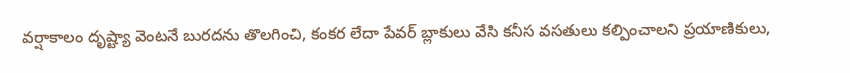వర్షాకాలం దృష్ట్యా వెంటనే బురదను తొలగించి, కంకర లేదా పేవర్ బ్లాకులు వేసి కనీస వసతులు కల్పించాలని ప్రయాణికులు,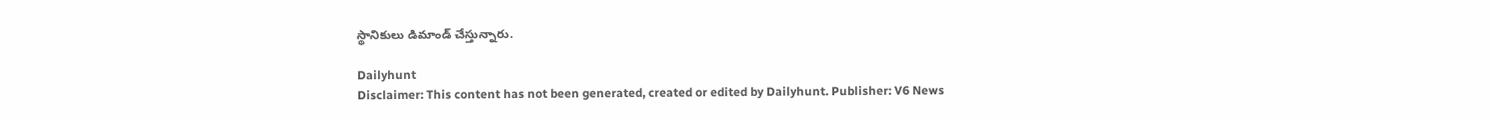స్థానికులు డిమాండ్ చేస్తున్నారు.

Dailyhunt
Disclaimer: This content has not been generated, created or edited by Dailyhunt. Publisher: V6 News